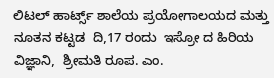ಲಿಟಲ್ ಹಾರ್ಟ್ಸ್ ಶಾಲೆಯ ಪ್ರಯೋಗಾಲಯದ ಮತ್ತು ನೂತನ ಕಟ್ಟಡ  ದಿ,17 ರಂದು  ಇಸ್ರೋ ದ ಹಿರಿಯ ವಿಜ್ಞಾನಿ,  ಶ್ರೀಮತಿ ರೂಪ. ಎಂ.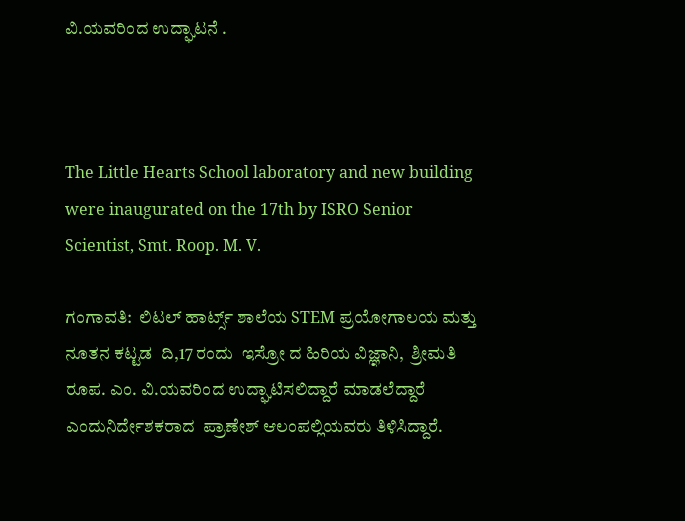ವಿ.ಯವರಿಂದ ಉದ್ಘಾಟನೆ .



The Little Hearts School laboratory and new building were inaugurated on the 17th by ISRO Senior Scientist, Smt. Roop. M. V.

ಗಂಗಾವತಿ:  ಲಿಟಲ್ ಹಾರ್ಟ್ಸ್ ಶಾಲೆಯ STEM ಪ್ರಯೋಗಾಲಯ ಮತ್ತು ನೂತನ ಕಟ್ಟಡ  ದಿ,17 ರಂದು  ಇಸ್ರೋ ದ ಹಿರಿಯ ವಿಜ್ಞಾನಿ,  ಶ್ರೀಮತಿ ರೂಪ. ಎಂ. ವಿ.ಯವರಿಂದ ಉದ್ಘಾಟಿಸಲಿದ್ದಾರೆ ಮಾಡಲೆದ್ದಾರೆ ಎಂದುನಿರ್ದೇಶಕರಾದ  ಪ್ರಾಣೇಶ್ ಆಲಂಪಲ್ಲಿಯವರು ತಿಳಿಸಿದ್ದಾರೆ.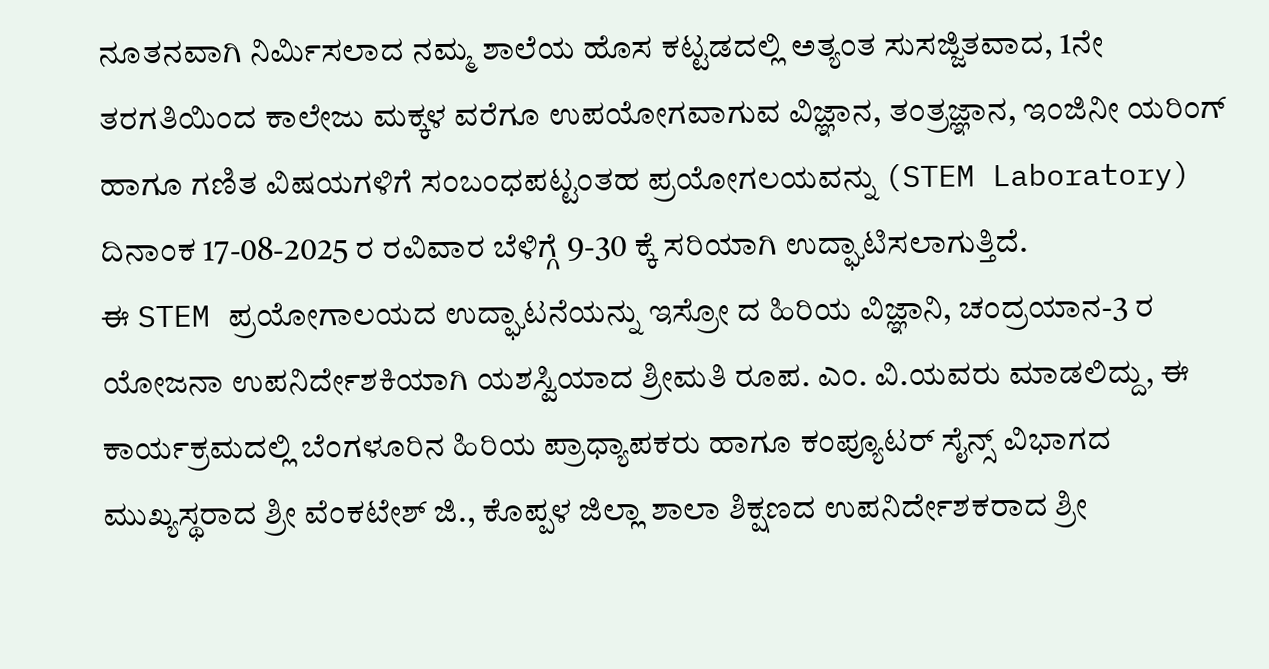ನೂತನವಾಗಿ ನಿರ್ಮಿಸಲಾದ ನಮ್ಮ ಶಾಲೆಯ ಹೊಸ ಕಟ್ಟಡದಲ್ಲಿ ಅತ್ಯಂತ ಸುಸಜ್ಜಿತವಾದ, 1ನೇ ತರಗತಿಯಿಂದ ಕಾಲೇಜು ಮಕ್ಕಳ ವರೆಗೂ ಉಪಯೋಗವಾಗುವ ವಿಜ್ಞಾನ, ತಂತ್ರಜ್ಞಾನ, ಇಂಜಿನೀ ಯರಿಂಗ್ ಹಾಗೂ ಗಣಿತ ವಿಷಯಗಳಿಗೆ ಸಂಬಂಧಪಟ್ಟಂತಹ ಪ್ರಯೋಗಲಯವನ್ನು (STEM Laboratory) ದಿನಾಂಕ 17-08-2025 ರ ರವಿವಾರ ಬೆಳಿಗ್ಗೆ 9-30 ಕ್ಕೆ ಸರಿಯಾಗಿ ಉದ್ಘಾಟಿಸಲಾಗುತ್ತಿದೆ.
ಈ STEM ಪ್ರಯೋಗಾಲಯದ ಉದ್ಘಾಟನೆಯನ್ನು ಇಸ್ರೋ ದ ಹಿರಿಯ ವಿಜ್ಞಾನಿ, ಚಂದ್ರಯಾನ-3 ರ ಯೋಜನಾ ಉಪನಿರ್ದೇಶಕಿಯಾಗಿ ಯಶಸ್ವಿಯಾದ ಶ್ರೀಮತಿ ರೂಪ. ಎಂ. ವಿ.ಯವರು ಮಾಡಲಿದ್ದು, ಈ ಕಾರ್ಯಕ್ರಮದಲ್ಲಿ ಬೆಂಗಳೂರಿನ ಹಿರಿಯ ಪ್ರಾಧ್ಯಾಪಕರು ಹಾಗೂ ಕಂಪ್ಯೂಟರ್ ಸೈನ್ಸ್ ವಿಭಾಗದ ಮುಖ್ಯಸ್ಥರಾದ ಶ್ರೀ ವೆಂಕಟೇಶ್ ಜಿ., ಕೊಪ್ಪಳ ಜಿಲ್ಲಾ ಶಾಲಾ ಶಿಕ್ಷಣದ ಉಪನಿರ್ದೇಶಕರಾದ ಶ್ರೀ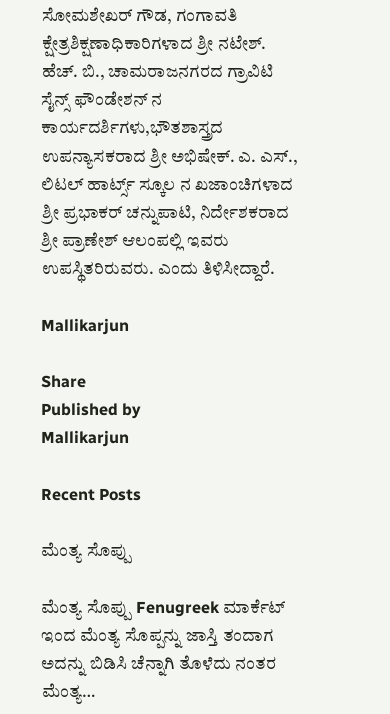ಸೋಮಶೇಖರ್ ಗೌಡ, ಗಂಗಾವತಿ ಕ್ಷೇತ್ರಶಿಕ್ಷಣಾಧಿಕಾರಿಗಳಾದ ಶ್ರೀ ನಟೇಶ್. ಹೆಚ್. ಬಿ., ಚಾಮರಾಜನಗರದ ಗ್ರಾವಿಟಿ ಸೈನ್ಸ್ ಫೌಂಡೇಶನ್ ನ ಕಾರ್ಯದರ್ಶಿಗಳು,ಭೌತಶಾಸ್ತ್ರದ ಉಪನ್ಯಾಸಕರಾದ ಶ್ರೀ ಅಭಿಷೇಕ್. ಎ. ಎಸ್., ಲಿಟಲ್ ಹಾರ್ಟ್ಸ್ ಸ್ಕೂಲ ನ ಖಜಾಂಚಿಗಳಾದ ಶ್ರೀ ಪ್ರಭಾಕರ್ ಚನ್ನುಪಾಟಿ, ನಿರ್ದೇಶಕರಾದ ಶ್ರೀ ಪ್ರಾಣೇಶ್ ಆಲಂಪಲ್ಲಿ ಇವರು ಉಪಸ್ಥಿತರಿರುವರು. ಎಂದು ತಿಳಿಸೀದ್ದಾರೆ.

Mallikarjun

Share
Published by
Mallikarjun

Recent Posts

ಮೆಂತ್ಯ ಸೊಪ್ಪು

ಮೆಂತ್ಯ ಸೊಪ್ಪು Fenugreek ಮಾರ್ಕೆಟ್ ಇಂದ ಮೆಂತ್ಯ ಸೊಪ್ಪನ್ನು ಜಾಸ್ತಿ ತಂದಾಗ ಅದನ್ನು ಬಿಡಿಸಿ ಚೆನ್ನಾಗಿ ತೊಳೆದು ನಂತರ ಮೆಂತ್ಯ…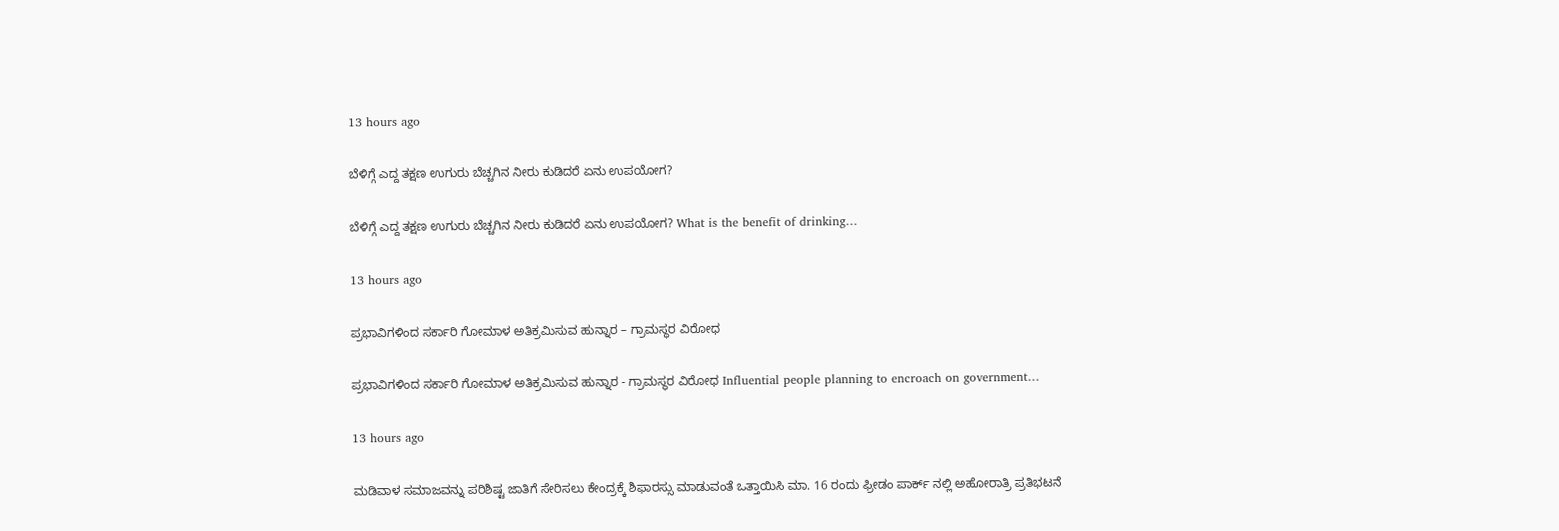13 hours ago

ಬೆಳಿಗ್ಗೆ ಎದ್ದ ತಕ್ಷಣ ಉಗುರು ಬೆಚ್ಚಗಿನ ನೀರು ಕುಡಿದರೆ ಏನು ಉಪಯೋಗ?

ಬೆಳಿಗ್ಗೆ ಎದ್ದ ತಕ್ಷಣ ಉಗುರು ಬೆಚ್ಚಗಿನ ನೀರು ಕುಡಿದರೆ ಏನು ಉಪಯೋಗ? What is the benefit of drinking…

13 hours ago

ಪ್ರಭಾವಿಗಳಿಂದ ಸರ್ಕಾರಿ ಗೋಮಾಳ ಅತಿಕ್ರಮಿಸುವ ಹುನ್ನಾರ – ಗ್ರಾಮಸ್ಥರ ವಿರೋಧ

ಪ್ರಭಾವಿಗಳಿಂದ ಸರ್ಕಾರಿ ಗೋಮಾಳ ಅತಿಕ್ರಮಿಸುವ ಹುನ್ನಾರ - ಗ್ರಾಮಸ್ಥರ ವಿರೋಧ Influential people planning to encroach on government…

13 hours ago

ಮಡಿವಾಳ ಸಮಾಜವನ್ನು ಪರಿಶಿಷ್ಟ ಜಾತಿಗೆ ಸೇರಿಸಲು ಕೇಂದ್ರಕ್ಕೆ ಶಿಫಾರಸ್ಸು ಮಾಡುವಂತೆ ಒತ್ತಾಯಿಸಿ ಮಾ. 16 ರಂದು ಫ್ರೀಡಂ ಪಾರ್ಕ್‌ ನಲ್ಲಿ ಅಹೋರಾತ್ರಿ ಪ್ರತಿಭಟನೆ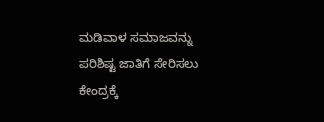ಮಡಿವಾಳ ಸಮಾಜವನ್ನು ಪರಿಶಿಷ್ಟ ಜಾತಿಗೆ ಸೇರಿಸಲು ಕೇಂದ್ರಕ್ಕೆ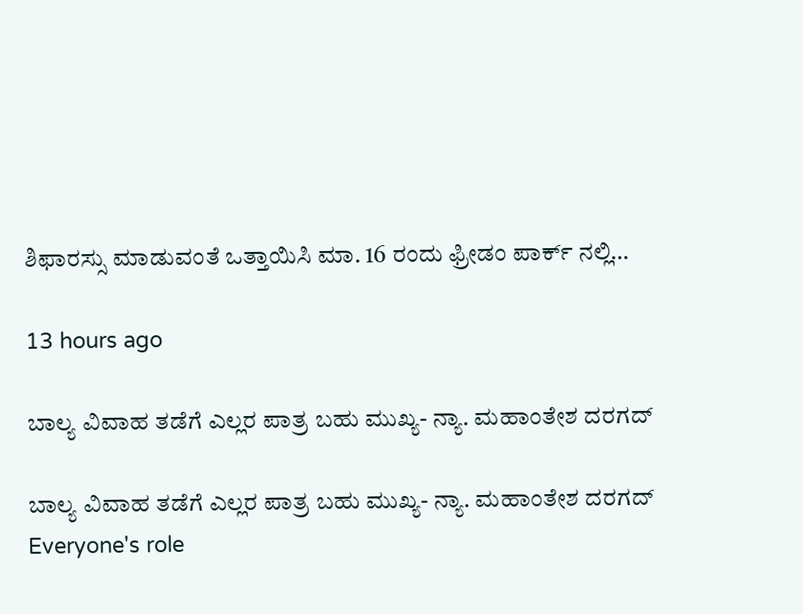ಶಿಫಾರಸ್ಸು ಮಾಡುವಂತೆ ಒತ್ತಾಯಿಸಿ ಮಾ. 16 ರಂದು ಫ್ರೀಡಂ ಪಾರ್ಕ್‌ ನಲ್ಲಿ…

13 hours ago

ಬಾಲ್ಯ ವಿವಾಹ ತಡೆಗೆ ಎಲ್ಲರ ಪಾತ್ರ ಬಹು ಮುಖ್ಯ- ನ್ಯಾ. ಮಹಾಂತೇಶ ದರಗದ್

ಬಾಲ್ಯ ವಿವಾಹ ತಡೆಗೆ ಎಲ್ಲರ ಪಾತ್ರ ಬಹು ಮುಖ್ಯ- ನ್ಯಾ. ಮಹಾಂತೇಶ ದರಗದ್ Everyone's role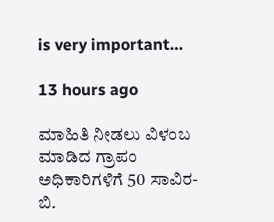is very important…

13 hours ago

ಮಾಹಿತಿ ನೀಡಲು ವಿಳಂಬ ಮಾಡಿದ ಗ್ರಾಪಂ ಅಧಿಕಾರಿಗಳಿಗೆ 50 ಸಾವಿರ- ಬಿ.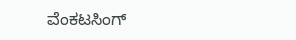ವೆಂಕಟಸಿಂಗ್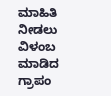ಮಾಹಿತಿ ನೀಡಲು ವಿಳಂಬ ಮಾಡಿದ ಗ್ರಾಪಂ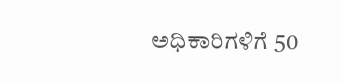ಅಧಿಕಾರಿಗಳಿಗೆ 50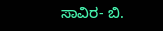ಸಾವಿರ- ಬಿ.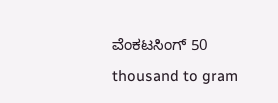ವೆಂಕಟಸಿಂಗ್ 50 thousand to gram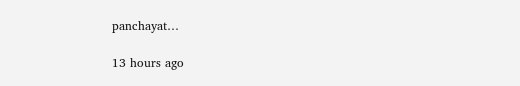panchayat…

13 hours ago